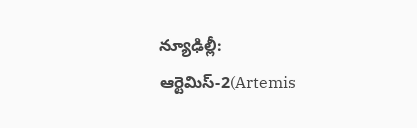న్యూఢిల్లీ: ఆర్టెమిస్-2(Artemis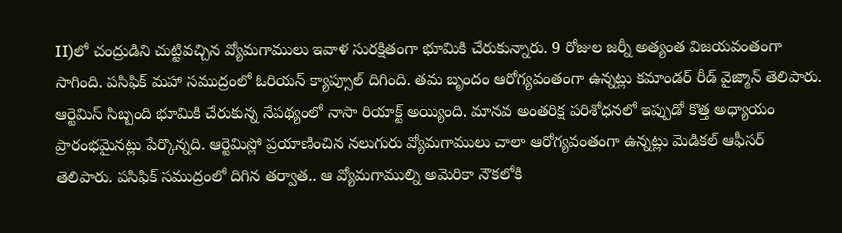II)లో చంద్రుడిని చుట్టివచ్చిన వ్యోమగాములు ఇవాళ సురక్షితంగా భూమికి చేరుకున్నారు. 9 రోజుల జర్నీ అత్యంత విజయవంతంగా సాగింది. పసిఫిక్ మహా సముద్రంలో ఓరియన్ క్యాప్సూల్ దిగింది. తమ బృందం ఆరోగ్యవంతంగా ఉన్నట్లు కమాండర్ రీడ్ వైజ్మాన్ తెలిపారు. ఆర్టెమిస్ సిబ్బంది భూమికి చేరుకున్న నేపథ్యంలో నాసా రియాక్ట్ అయ్యింది. మానవ అంతరిక్ష పరిశోధనలో ఇప్పుడో కొత్త అధ్యాయం ప్రారంభమైనట్లు పేర్కొన్నది. ఆర్టెమిస్లో ప్రయాణించిన నలుగురు వ్యోమగాములు చాలా ఆరోగ్యవంతంగా ఉన్నట్లు మెడికల్ ఆఫీసర్ తెలిపారు. పసిఫిక్ సముద్రంలో దిగిన తర్వాత.. ఆ వ్యోమగాముల్ని అమెరికా నౌకలోకి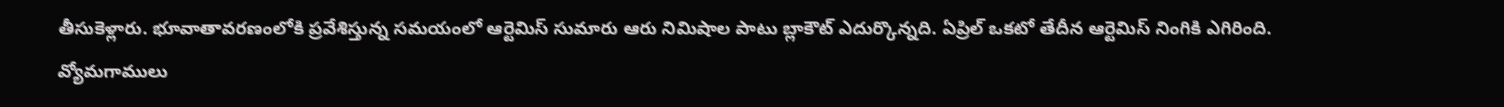తీసుకెళ్లారు. భూవాతావరణంలోకి ప్రవేశిస్తున్న సమయంలో ఆర్టెమిస్ సుమారు ఆరు నిమిషాల పాటు బ్లాకౌట్ ఎదుర్కొన్నది. ఏప్రిల్ ఒకటో తేదీన ఆర్టెమిస్ నింగికి ఎగిరింది. వ్యోమగాములు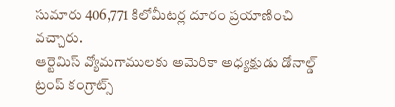సుమారు 406,771 కిలోమీటర్ల దూరం ప్రయాణించి వచ్చారు.
ఆర్టెమిస్ వ్యోమగాములకు అమెరికా అధ్యక్షుడు డోనాల్డ్ ట్రంప్ కంగ్రాట్స్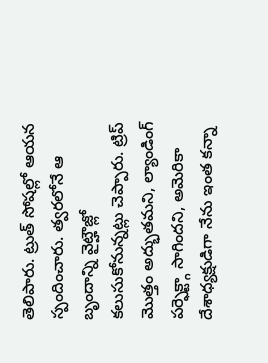తెలిపారు. ట్రుత్ సోషల్లో ఆయన స్పందించారు. త్వరలోనే ఆ బృందాన్ని వైట్హౌజ్లో కలుసుకోనున్నట్లు చెప్పారు. ట్రిప్ మొత్తం అద్భుతమని, ల్యాండింగ్ పర్ఫెక్ట్గా సాగిందని, అమెరికా దేశాధ్యక్షుడిగా నేను ఇంత కన్నా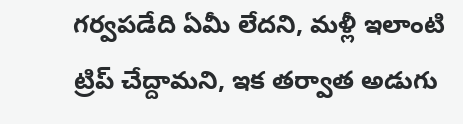గర్వపడేది ఏమీ లేదని, మళ్లీ ఇలాంటి ట్రిప్ చేద్దామని, ఇక తర్వాత అడుగు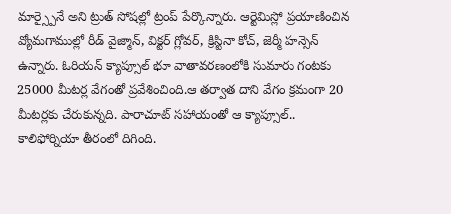మార్స్పైనే అని ట్రుత్ సోషల్లో ట్రంప్ పేర్కొన్నారు. ఆర్టెమిస్లో ప్రయాణించిన వ్యోమగాముల్లో రీడ్ వైజ్మాన్, విక్టర్ గ్లోవర్, క్రిస్టినా కోచ్, జెర్మీ హన్సెన్ ఉన్నారు. ఓరియన్ క్యాప్సూల్ భూ వాతావరణంలోకి సుమారు గంటకు 25000 మీటర్ల వేగంతో ప్రవేశించింది.ఆ తర్వాత దాని వేగం క్రమంగా 20 మీటర్లకు చేరుకున్నది. పారాచూట్ సహాయంతో ఆ క్యాప్సూల్.. కాలిఫోర్నియా తీరంలో దిగింది.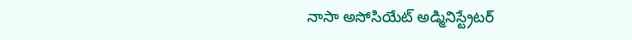నాసా అసోసియేట్ అడ్మినిస్ట్రేటర్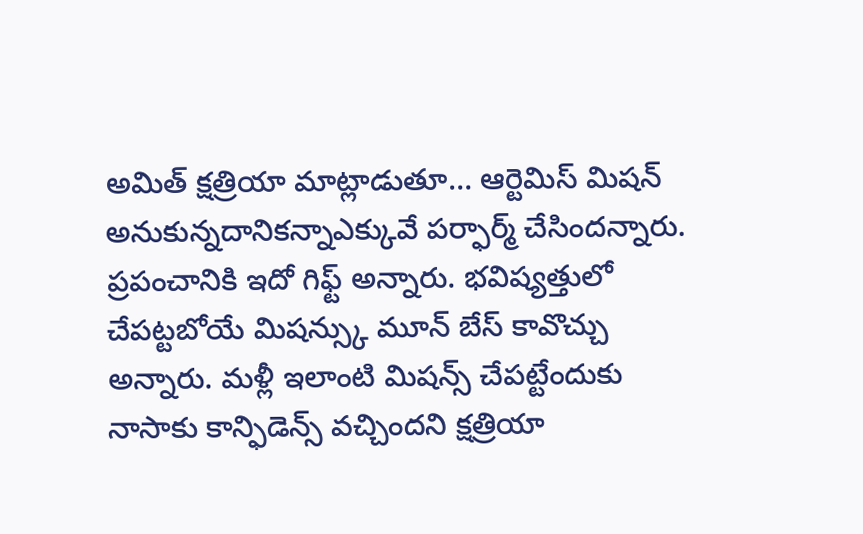అమిత్ క్షత్రియా మాట్లాడుతూ… ఆర్టెమిస్ మిషన్ అనుకున్నదానికన్నాఎక్కువే పర్ఫార్మ్ చేసిందన్నారు. ప్రపంచానికి ఇదో గిఫ్ట్ అన్నారు. భవిష్యత్తులో చేపట్టబోయే మిషన్స్కు మూన్ బేస్ కావొచ్చు అన్నారు. మళ్లీ ఇలాంటి మిషన్స్ చేపట్టేందుకు నాసాకు కాన్ఫిడెన్స్ వచ్చిందని క్షత్రియా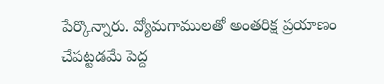పేర్కొన్నారు. వ్యోమగాములతో అంతరిక్ష ప్రయాణం చేపట్టడమే పెద్ద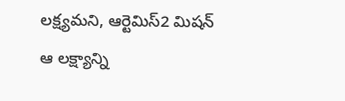లక్ష్యమని, ఆర్టెమిస్2 మిషన్ ఆ లక్ష్యాన్ని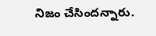నిజం చేసిందన్నారు.